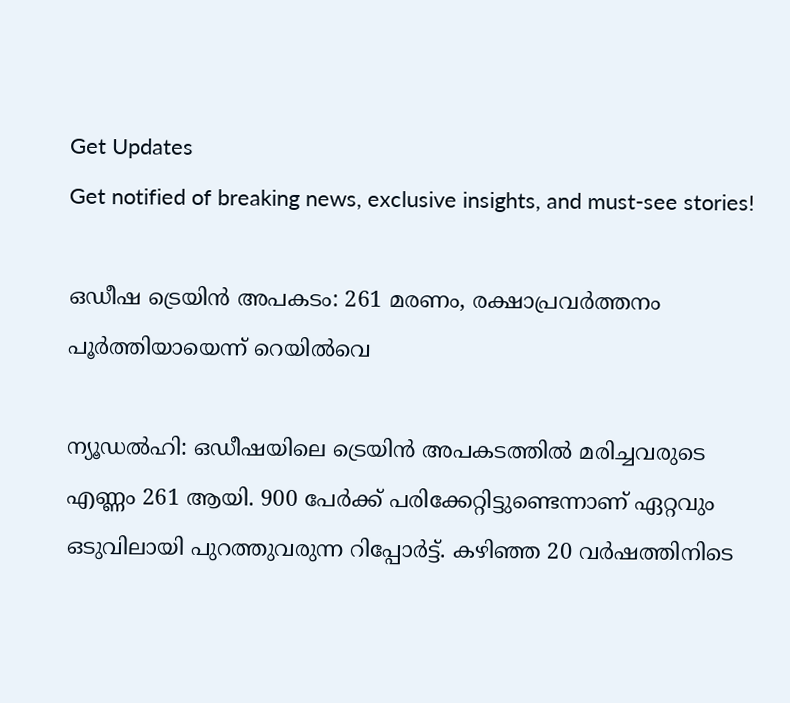Get Updates
Get notified of breaking news, exclusive insights, and must-see stories!

ഒഡീഷ ട്രെയിന്‍ അപകടം: 261 മരണം, രക്ഷാപ്രവര്‍ത്തനം പൂര്‍ത്തിയായെന്ന് റെയില്‍വെ

ന്യൂഡല്‍ഹി: ഒഡീഷയിലെ ട്രെയിന്‍ അപകടത്തില്‍ മരിച്ചവരുടെ എണ്ണം 261 ആയി. 900 പേര്‍ക്ക് പരിക്കേറ്റിട്ടുണ്ടെന്നാണ് ഏറ്റവും ഒടുവിലായി പുറത്തുവരുന്ന റിപ്പോര്‍ട്ട്. കഴിഞ്ഞ 20 വര്‍ഷത്തിനിടെ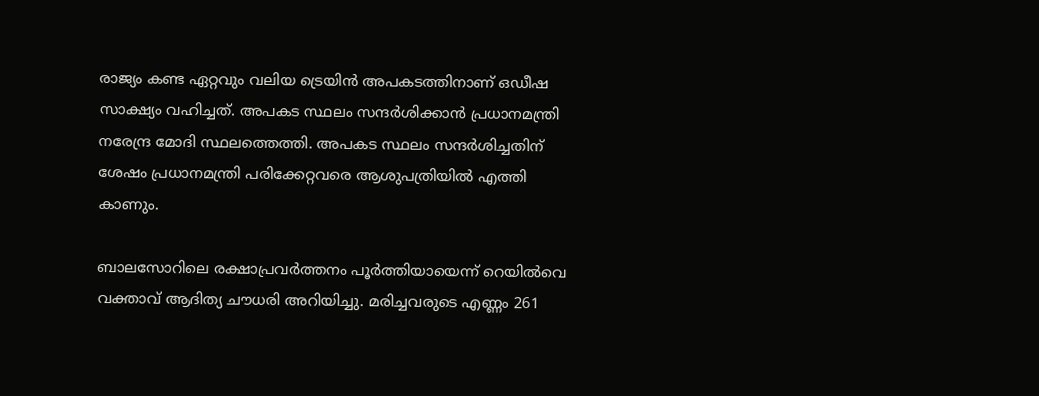രാജ്യം കണ്ട ഏറ്റവും വലിയ ട്രെയിന്‍ അപകടത്തിനാണ് ഒഡീഷ സാക്ഷ്യം വഹിച്ചത്. അപകട സ്ഥലം സന്ദര്‍ശിക്കാന്‍ പ്രധാനമന്ത്രി നരേന്ദ്ര മോദി സ്ഥലത്തെത്തി. അപകട സ്ഥലം സന്ദര്‍ശിച്ചതിന് ശേഷം പ്രധാനമന്ത്രി പരിക്കേറ്റവരെ ആശുപത്രിയില്‍ എത്തി കാണും.

ബാലസോറിലെ രക്ഷാപ്രവര്‍ത്തനം പൂര്‍ത്തിയായെന്ന് റെയില്‍വെ വക്താവ് ആദിത്യ ചൗധരി അറിയിച്ചു. മരിച്ചവരുടെ എണ്ണം 261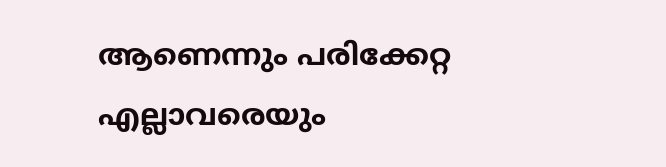ആണെന്നും പരിക്കേറ്റ എല്ലാവരെയും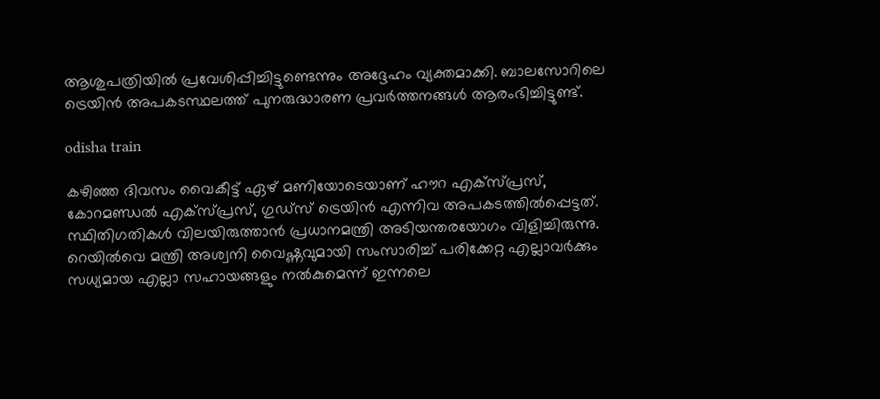ആശുപത്രിയില്‍ പ്രവേശിപ്പിച്ചിട്ടുണ്ടെന്നും അദ്ദേഹം വ്യക്തമാക്കി. ബാലസോറിലെ ട്രെയിന്‍ അപകടസ്ഥലത്ത് പുനരുദ്ധാരണ പ്രവര്‍ത്തനങ്ങള്‍ ആരംഭിച്ചിട്ടുണ്ട്.

odisha train

കഴിഞ്ഞ ദിവസം വൈകീട്ട് ഏഴ് മണിയോടെയാണ് ഹൗറ എക്‌സ്പ്രസ്, കോറമണ്ഡല്‍ എക്‌സ്പ്രസ്, ഗുഡ്‌സ് ട്രെയിന്‍ എന്നിവ അപകടത്തില്‍പ്പെട്ടത്. സ്ഥിതിഗതികള്‍ വിലയിരുത്താന്‍ പ്രധാനമന്ത്രി അടിയന്തരയോഗം വിളിച്ചിരുന്നു. റെയില്‍വെ മന്ത്രി അശ്വനി വൈഷ്ണവുമായി സംസാരിച്ച് പരിക്കേറ്റ എല്ലാവര്‍ക്കും സധ്യമായ എല്ലാ സഹായങ്ങളും നല്‍കുമെന്ന് ഇന്നലെ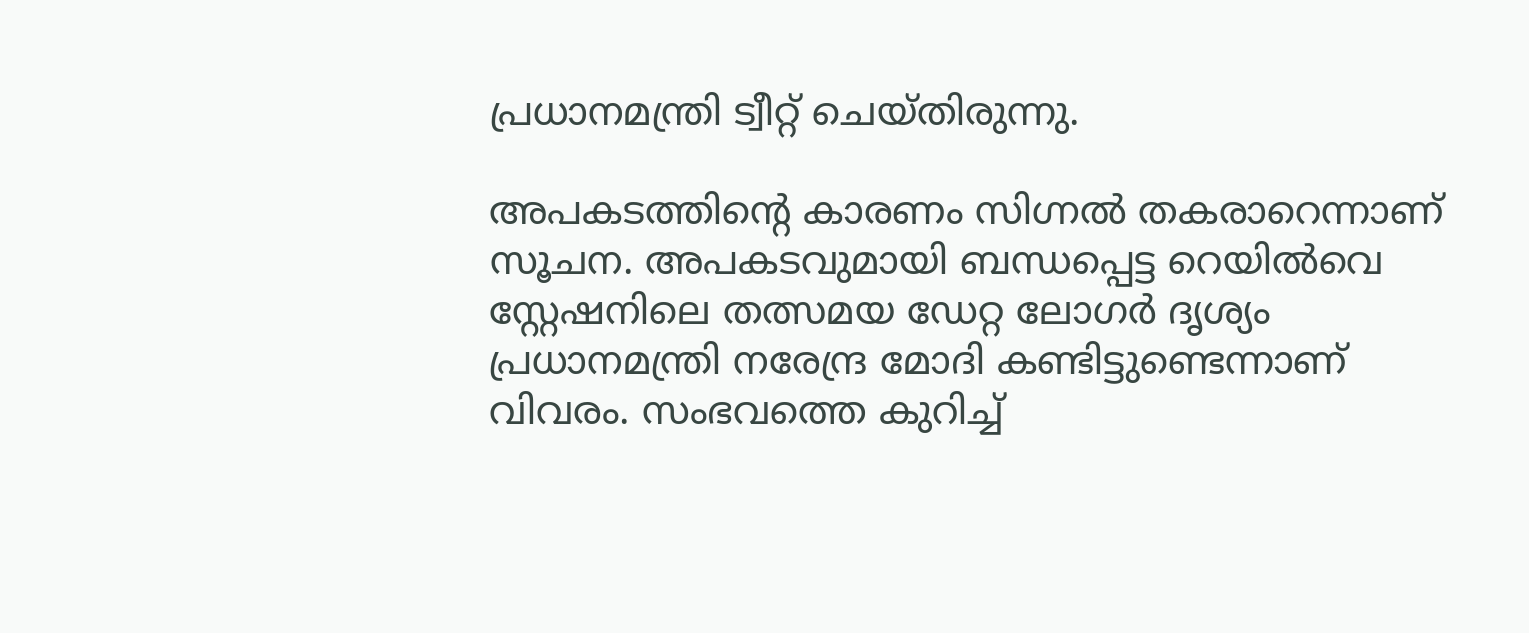പ്രധാനമന്ത്രി ട്വീറ്റ് ചെയ്തിരുന്നു.

അപകടത്തിന്റെ കാരണം സിഗ്നല്‍ തകരാറെന്നാണ് സൂചന. അപകടവുമായി ബന്ധപ്പെട്ട റെയില്‍വെ സ്റ്റേഷനിലെ തത്സമയ ഡേറ്റ ലോഗര്‍ ദൃശ്യം പ്രധാനമന്ത്രി നരേന്ദ്ര മോദി കണ്ടിട്ടുണ്ടെന്നാണ് വിവരം. സംഭവത്തെ കുറിച്ച്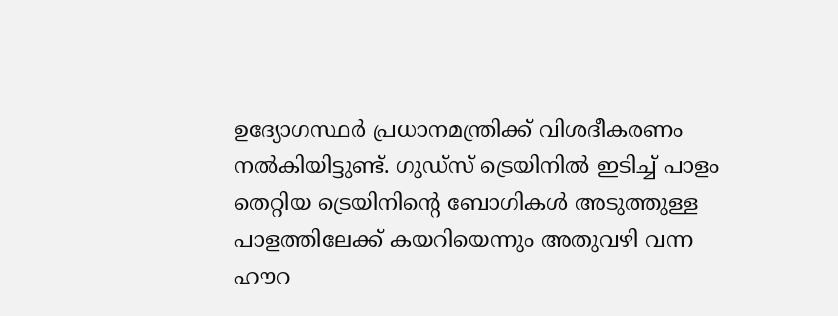ഉദ്യോഗസ്ഥര്‍ പ്രധാനമന്ത്രിക്ക് വിശദീകരണം നല്‍കിയിട്ടുണ്ട്. ഗുഡ്‌സ് ട്രെയിനില്‍ ഇടിച്ച് പാളം തെറ്റിയ ട്രെയിനിന്റെ ബോഗികള്‍ അടുത്തുള്ള പാളത്തിലേക്ക് കയറിയെന്നും അതുവഴി വന്ന ഹൗറ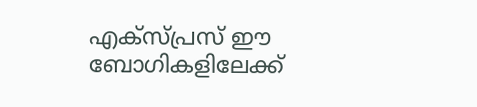എക്‌സ്പ്രസ് ഈ ബോഗികളിലേക്ക്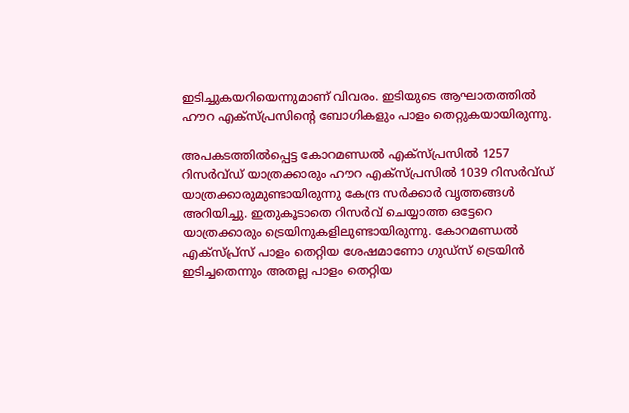ഇടിച്ചുകയറിയെന്നുമാണ് വിവരം. ഇടിയുടെ ആഘാതത്തില്‍ ഹൗറ എക്‌സ്പ്രസിന്റെ ബോഗികളും പാളം തെറ്റുകയായിരുന്നു.

അപകടത്തില്‍പ്പെട്ട കോറമണ്ഡല്‍ എക്‌സ്പ്രസില്‍ 1257 റിസര്‍വ്ഡ് യാത്രക്കാരും ഹൗറ എക്‌സ്പ്രസില്‍ 1039 റിസര്‍വ്ഡ് യാത്രക്കാരുമുണ്ടായിരുന്നു കേന്ദ്ര സര്‍ക്കാര്‍ വൃത്തങ്ങള്‍ അറിയിച്ചു. ഇതുകൂടാതെ റിസര്‍വ് ചെയ്യാത്ത ഒട്ടേറെ യാത്രക്കാരും ട്രെയിനുകളിലുണ്ടായിരുന്നു. കോറമണ്ഡല്‍ എക്‌സ്പ്ര്‌സ് പാളം തെറ്റിയ ശേഷമാണോ ഗുഡ്‌സ് ട്രെയിന്‍ ഇടിച്ചതെന്നും അതല്ല പാളം തെറ്റിയ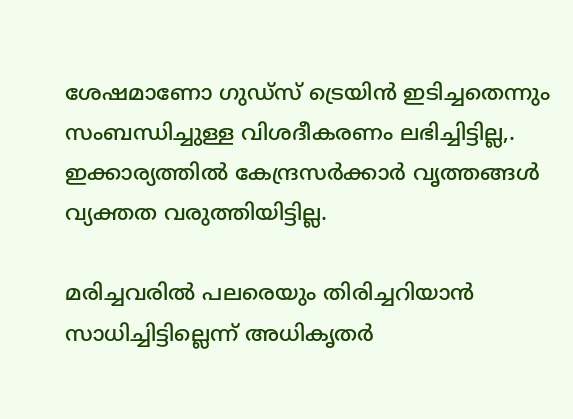ശേഷമാണോ ഗുഡ്‌സ് ട്രെയിന്‍ ഇടിച്ചതെന്നും സംബന്ധിച്ചുള്ള വിശദീകരണം ലഭിച്ചിട്ടില്ല,. ഇക്കാര്യത്തില്‍ കേന്ദ്രസര്‍ക്കാര്‍ വൃത്തങ്ങള്‍ വ്യക്തത വരുത്തിയിട്ടില്ല.

മരിച്ചവരില്‍ പലരെയും തിരിച്ചറിയാന്‍ സാധിച്ചിട്ടില്ലെന്ന് അധികൃതര്‍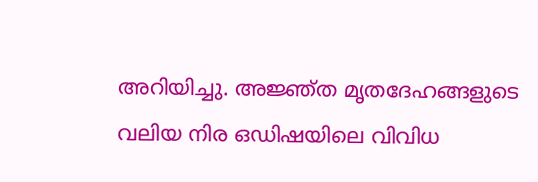അറിയിച്ചു. അജ്ഞ്ത മൃതദേഹങ്ങളുടെ വലിയ നിര ഒഡിഷയിലെ വിവിധ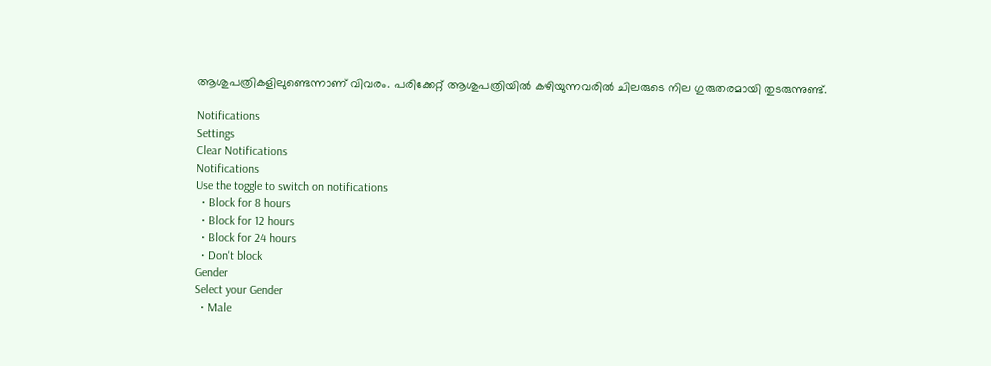ആശുപത്രികളിലുണ്ടെന്നാണ് വിവരം. പരിക്കേറ്റ് ആശുപത്രിയില്‍ കഴിയുന്നവരില്‍ ചിലരുടെ നില ഗുരുതരമായി തുടരുന്നുണ്ട്.

Notifications
Settings
Clear Notifications
Notifications
Use the toggle to switch on notifications
  • Block for 8 hours
  • Block for 12 hours
  • Block for 24 hours
  • Don't block
Gender
Select your Gender
  • Male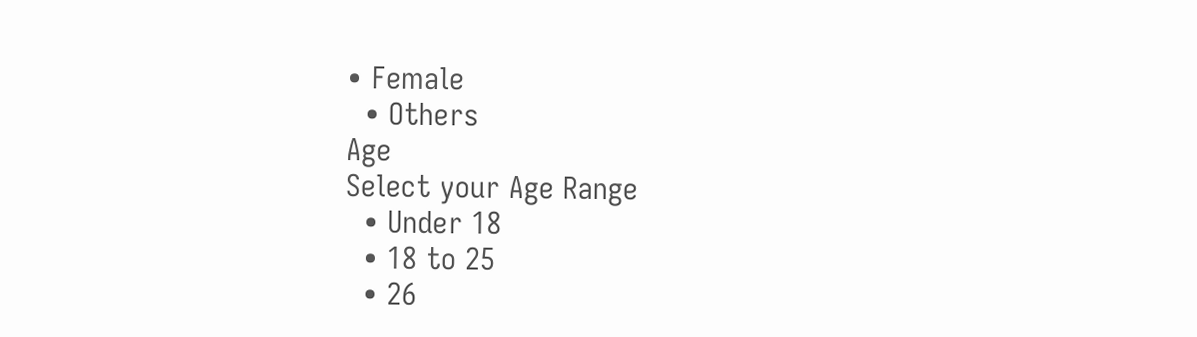• Female
  • Others
Age
Select your Age Range
  • Under 18
  • 18 to 25
  • 26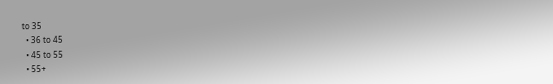to 35
  • 36 to 45
  • 45 to 55
  • 55+